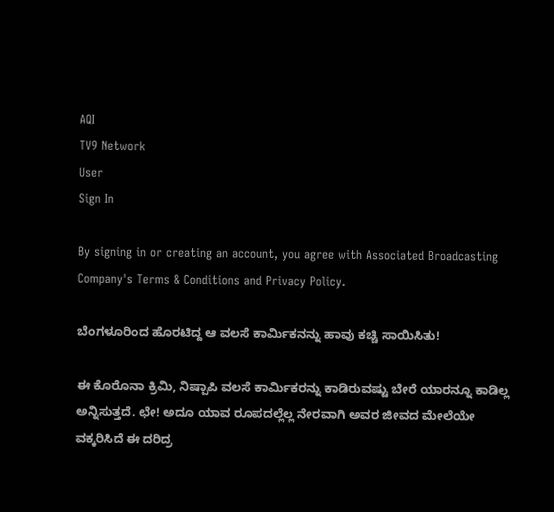AQI
TV9 Network
User
Sign In

By signing in or creating an account, you agree with Associated Broadcasting Company's Terms & Conditions and Privacy Policy.

ಬೆಂಗಳೂರಿಂದ ಹೊರಟಿದ್ದ ಆ ವಲಸೆ ಕಾರ್ಮಿಕನನ್ನು ಹಾವು ಕಚ್ಚಿ ಸಾಯಿಸಿತು!

ಈ ಕೊರೊನಾ ಕ್ರಿಮಿ, ನಿಷ್ಪಾಪಿ ವಲಸೆ ಕಾರ್ಮಿಕರನ್ನು ಕಾಡಿರುವಷ್ಟು ಬೇರೆ ಯಾರನ್ನೂ ಕಾಡಿಲ್ಲ ಅನ್ನಿಸುತ್ತದೆ. ಛೇ! ಅದೂ ಯಾವ ರೂಪದಲ್ಲೆಲ್ಲ ನೇರವಾಗಿ ಅವರ ಜೀವದ ಮೇಲೆಯೇ ವಕ್ಕರಿಸಿದೆ ಈ ದರಿದ್ರ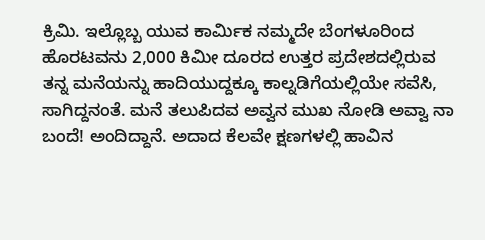ಕ್ರಿಮಿ. ಇಲ್ಲೊಬ್ಬ ಯುವ ಕಾರ್ಮಿಕ ನಮ್ಮದೇ ಬೆಂಗಳೂರಿಂದ ಹೊರಟವನು 2,000 ಕಿಮೀ ದೂರದ ಉತ್ತರ ಪ್ರದೇಶದಲ್ಲಿರುವ ತನ್ನ ಮನೆಯನ್ನು ಹಾದಿಯುದ್ದಕ್ಕೂ ಕಾಲ್ನಡಿಗೆಯಲ್ಲಿಯೇ ಸವೆಸಿ, ಸಾಗಿದ್ದನಂತೆ. ಮನೆ ತಲುಪಿದವ ಅವ್ವನ ಮುಖ ನೋಡಿ ಅವ್ವಾ ನಾ ಬಂದೆ! ಅಂದಿದ್ದಾನೆ. ಅದಾದ ಕೆಲವೇ ಕ್ಷಣಗಳಲ್ಲಿ ಹಾವಿನ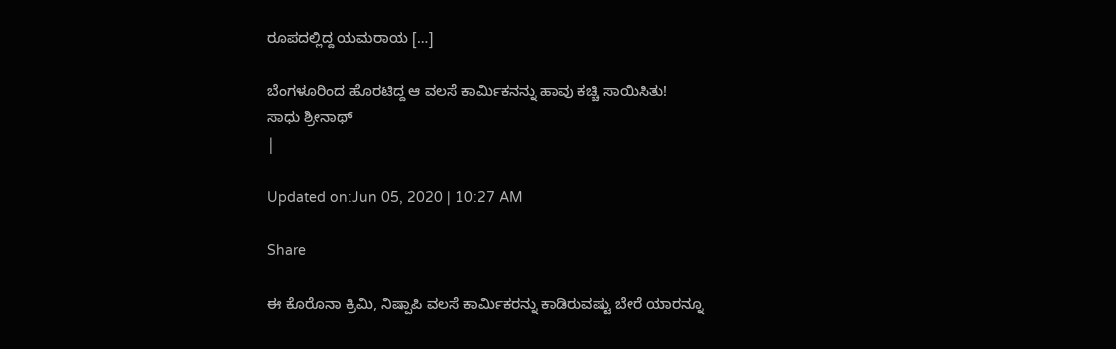ರೂಪದಲ್ಲಿದ್ದ ಯಮರಾಯ […]

ಬೆಂಗಳೂರಿಂದ ಹೊರಟಿದ್ದ ಆ ವಲಸೆ ಕಾರ್ಮಿಕನನ್ನು ಹಾವು ಕಚ್ಚಿ ಸಾಯಿಸಿತು!
ಸಾಧು ಶ್ರೀನಾಥ್
|

Updated on:Jun 05, 2020 | 10:27 AM

Share

ಈ ಕೊರೊನಾ ಕ್ರಿಮಿ, ನಿಷ್ಪಾಪಿ ವಲಸೆ ಕಾರ್ಮಿಕರನ್ನು ಕಾಡಿರುವಷ್ಟು ಬೇರೆ ಯಾರನ್ನೂ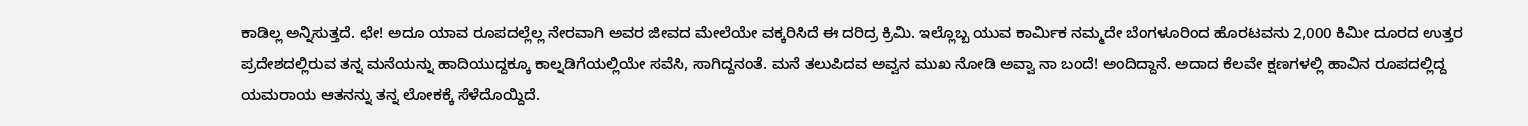ಕಾಡಿಲ್ಲ ಅನ್ನಿಸುತ್ತದೆ. ಛೇ! ಅದೂ ಯಾವ ರೂಪದಲ್ಲೆಲ್ಲ ನೇರವಾಗಿ ಅವರ ಜೀವದ ಮೇಲೆಯೇ ವಕ್ಕರಿಸಿದೆ ಈ ದರಿದ್ರ ಕ್ರಿಮಿ. ಇಲ್ಲೊಬ್ಬ ಯುವ ಕಾರ್ಮಿಕ ನಮ್ಮದೇ ಬೆಂಗಳೂರಿಂದ ಹೊರಟವನು 2,000 ಕಿಮೀ ದೂರದ ಉತ್ತರ ಪ್ರದೇಶದಲ್ಲಿರುವ ತನ್ನ ಮನೆಯನ್ನು ಹಾದಿಯುದ್ದಕ್ಕೂ ಕಾಲ್ನಡಿಗೆಯಲ್ಲಿಯೇ ಸವೆಸಿ, ಸಾಗಿದ್ದನಂತೆ. ಮನೆ ತಲುಪಿದವ ಅವ್ವನ ಮುಖ ನೋಡಿ ಅವ್ವಾ ನಾ ಬಂದೆ! ಅಂದಿದ್ದಾನೆ. ಅದಾದ ಕೆಲವೇ ಕ್ಷಣಗಳಲ್ಲಿ ಹಾವಿನ ರೂಪದಲ್ಲಿದ್ದ ಯಮರಾಯ ಆತನನ್ನು ತನ್ನ ಲೋಕಕ್ಕೆ ಸೆಳೆದೊಯ್ದಿದೆ.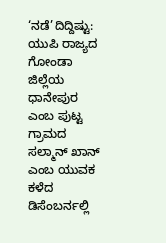‘ನಡೆ’ದಿದ್ದಿಷ್ಟು: ಯುಪಿ ರಾಜ್ಯದ ಗೋಂಡಾ ಜಿಲ್ಲೆಯ ಧಾನೇಪುರ ಎಂಬ ಪುಟ್ಟ ಗ್ರಾಮದ ಸಲ್ಮಾನ್ ಖಾನ್ ಎಂಬ ಯುವಕ ಕಳೆದ ಡಿಸೆಂಬರ್ನಲ್ಲಿ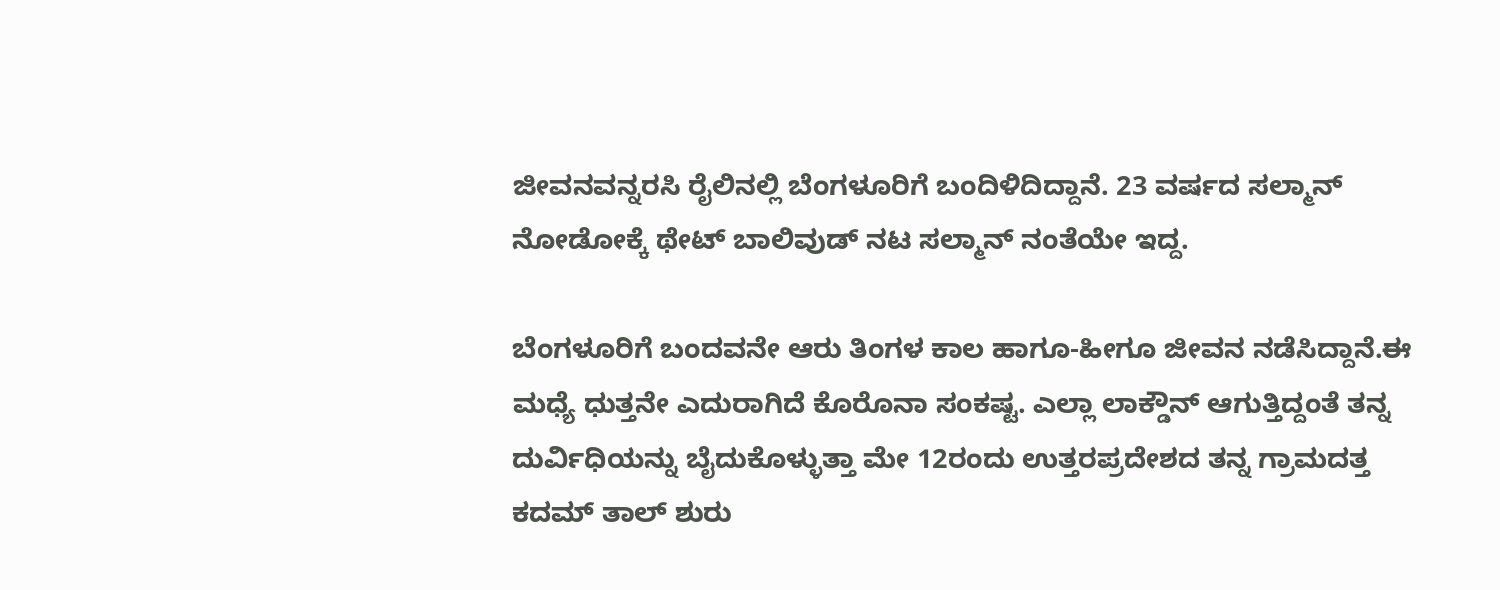ಜೀವನವನ್ನರಸಿ ರೈಲಿನಲ್ಲಿ ಬೆಂಗಳೂರಿಗೆ ಬಂದಿಳಿದಿದ್ದಾನೆ. 23 ವರ್ಷದ ಸಲ್ಮಾನ್ ನೋಡೋಕ್ಕೆ ಥೇಟ್ ಬಾಲಿವುಡ್ ನಟ ಸಲ್ಮಾನ್ ನಂತೆಯೇ ಇದ್ದ.

ಬೆಂಗಳೂರಿಗೆ ಬಂದವನೇ ಆರು ತಿಂಗಳ ಕಾಲ ಹಾಗೂ-ಹೀಗೂ ಜೀವನ ನಡೆಸಿದ್ದಾನೆ.ಈ ಮಧ್ಯೆ ಧುತ್ತನೇ ಎದುರಾಗಿದೆ ಕೊರೊನಾ ಸಂಕಷ್ಟ. ಎಲ್ಲಾ ಲಾಕ್ಡೌನ್ ಆಗುತ್ತಿದ್ದಂತೆ ತನ್ನ ದುರ್ವಿಧಿಯನ್ನು ಬೈದುಕೊಳ್ಳುತ್ತಾ ಮೇ 12ರಂದು ಉತ್ತರಪ್ರದೇಶದ ತನ್ನ ಗ್ರಾಮದತ್ತ ಕದಮ್ ತಾಲ್ ಶುರು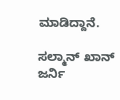ಮಾಡಿದ್ದಾನೆ.

ಸಲ್ಮಾನ್ ಖಾನ್ ಜರ್ನಿ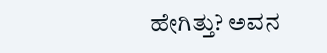ಹೇಗಿತ್ತು? ಅವನ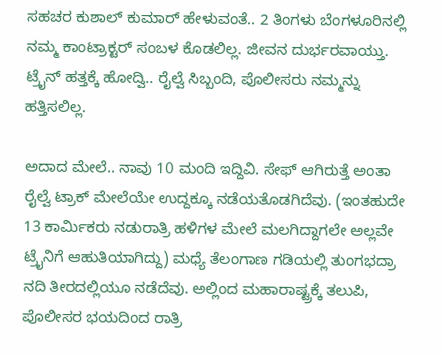ಸಹಚರ ಕುಶಾಲ್ ಕುಮಾರ್ ಹೇಳುವಂತೆ.. 2 ತಿಂಗಳು ಬೆಂಗಳೂರಿನಲ್ಲಿ ನಮ್ಮ ಕಾಂಟ್ರಾಕ್ಟರ್ ಸಂಬಳ ಕೊಡಲಿಲ್ಲ. ಜೀವನ ದುರ್ಭರವಾಯ್ತು. ಟ್ರೈನ್ ಹತ್ತಕ್ಕೆ ಹೋದ್ವಿ.. ರೈಲ್ವೆ ಸಿಬ್ಬಂದಿ, ಪೊಲೀಸರು ನಮ್ಮನ್ನು ಹತ್ತಿಸಲಿಲ್ಲ.

ಅದಾದ ಮೇಲೆ.. ನಾವು 10 ಮಂದಿ ಇದ್ದಿವಿ. ಸೇಫ್ ಆಗಿರುತ್ತೆ ಅಂತಾ ರೈಲ್ವೆ ಟ್ರಾಕ್ ಮೇಲೆಯೇ ಉದ್ದಕ್ಕೂ ನಡೆಯತೊಡಗಿದೆವು. (ಇಂತಹುದೇ 13 ಕಾರ್ಮಿಕರು ನಡುರಾತ್ರಿ ಹಳಿಗಳ ಮೇಲೆ ಮಲಗಿದ್ದಾಗಲೇ ಅಲ್ಲವೇ ಟ್ರೈನಿಗೆ ಆಹುತಿಯಾಗಿದ್ದು) ಮಧ್ಯೆ ತೆಲಂಗಾಣ ಗಡಿಯಲ್ಲಿ ತುಂಗಭದ್ರಾ ನದಿ ತೀರದಲ್ಲಿಯೂ ನಡೆದೆವು. ಅಲ್ಲಿಂದ ಮಹಾರಾಷ್ಟ್ರಕ್ಕೆ ತಲುಪಿ, ಪೊಲೀಸರ ಭಯದಿಂದ ರಾತ್ರಿ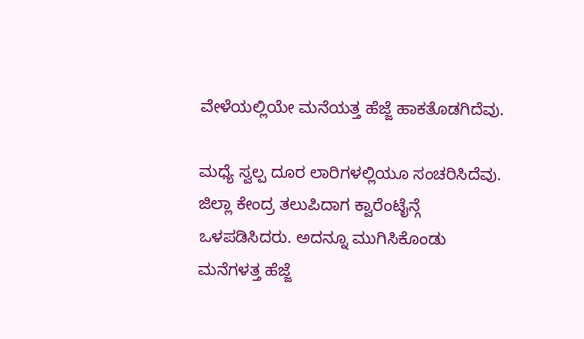ವೇಳೆಯಲ್ಲಿಯೇ ಮನೆಯತ್ತ ಹೆಜ್ಜೆ ಹಾಕತೊಡಗಿದೆವು.

ಮಧ್ಯೆ ಸ್ವಲ್ಪ ದೂರ ಲಾರಿಗಳಲ್ಲಿಯೂ ಸಂಚರಿಸಿದೆವು. ಜಿಲ್ಲಾ ಕೇಂದ್ರ ತಲುಪಿದಾಗ ಕ್ವಾರೆಂಟೈನ್ಗೆ ಒಳಪಡಿಸಿದರು. ಅದನ್ನೂ ಮುಗಿಸಿಕೊಂಡು ಮನೆಗಳತ್ತ ಹೆಜ್ಜೆ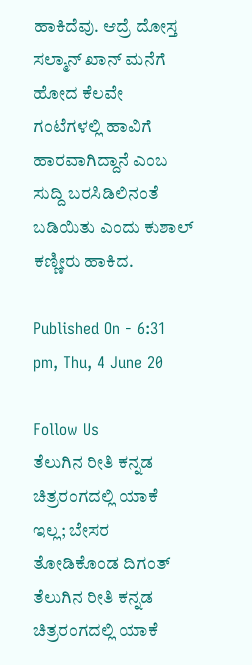ಹಾಕಿದೆವು. ಆದ್ರೆ ದೋಸ್ತ ಸಲ್ಮಾನ್ ಖಾನ್ ಮನೆಗೆ ಹೋದ ಕೆಲವೇ ಗಂಟೆಗಳಲ್ಲಿ ಹಾವಿಗೆ ಹಾರವಾಗಿದ್ದಾನೆ ಎಂಬ ಸುದ್ದಿ ಬರಸಿಡಿಲಿನಂತೆ ಬಡಿಯಿತು ಎಂದು ಕುಶಾಲ್ ಕಣ್ಣೀರು ಹಾಕಿದ.

Published On - 6:31 pm, Thu, 4 June 20

Follow Us
ತೆಲುಗಿನ ರೀತಿ ಕನ್ನಡ ಚಿತ್ರರಂಗದಲ್ಲಿ ಯಾಕೆ ಇಲ್ಲ; ಬೇಸರ ತೋಡಿಕೊಂಡ ದಿಗಂತ್
ತೆಲುಗಿನ ರೀತಿ ಕನ್ನಡ ಚಿತ್ರರಂಗದಲ್ಲಿ ಯಾಕೆ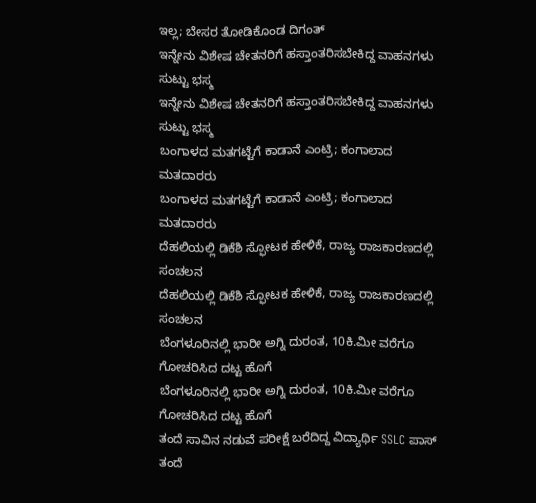ಇಲ್ಲ; ಬೇಸರ ತೋಡಿಕೊಂಡ ದಿಗಂತ್
ಇನ್ನೇನು ವಿಶೇಷ ಚೇತನರಿಗೆ ಹಸ್ತಾಂತರಿಸಬೇಕಿದ್ದ ವಾಹನಗಳು ಸುಟ್ಟು ಭಸ್ಮ
ಇನ್ನೇನು ವಿಶೇಷ ಚೇತನರಿಗೆ ಹಸ್ತಾಂತರಿಸಬೇಕಿದ್ದ ವಾಹನಗಳು ಸುಟ್ಟು ಭಸ್ಮ
ಬಂಗಾಳದ ಮತಗಟ್ಟೆಗೆ ಕಾಡಾನೆ ಎಂಟ್ರಿ; ಕಂಗಾಲಾದ ಮತದಾರರು
ಬಂಗಾಳದ ಮತಗಟ್ಟೆಗೆ ಕಾಡಾನೆ ಎಂಟ್ರಿ; ಕಂಗಾಲಾದ ಮತದಾರರು
ದೆಹಲಿಯಲ್ಲಿ ಡಿಕೆಶಿ ಸ್ಫೋಟಕ ಹೇಳಿಕೆ, ರಾಜ್ಯ ರಾಜಕಾರಣದಲ್ಲಿ ಸಂಚಲನ
ದೆಹಲಿಯಲ್ಲಿ ಡಿಕೆಶಿ ಸ್ಫೋಟಕ ಹೇಳಿಕೆ, ರಾಜ್ಯ ರಾಜಕಾರಣದಲ್ಲಿ ಸಂಚಲನ
ಬೆಂಗಳೂರಿನಲ್ಲಿ ಭಾರೀ ಅಗ್ನಿ ದುರಂತ, 10ಕಿ.ಮೀ ವರೆಗೂ ಗೋಚರಿಸಿದ ದಟ್ಟ ಹೊಗೆ
ಬೆಂಗಳೂರಿನಲ್ಲಿ ಭಾರೀ ಅಗ್ನಿ ದುರಂತ, 10ಕಿ.ಮೀ ವರೆಗೂ ಗೋಚರಿಸಿದ ದಟ್ಟ ಹೊಗೆ
ತಂದೆ ಸಾವಿನ ನಡುವೆ ಪರೀಕ್ಷೆ ಬರೆದಿದ್ದ ವಿದ್ಯಾರ್ಥಿ SSLC ಪಾಸ್
ತಂದೆ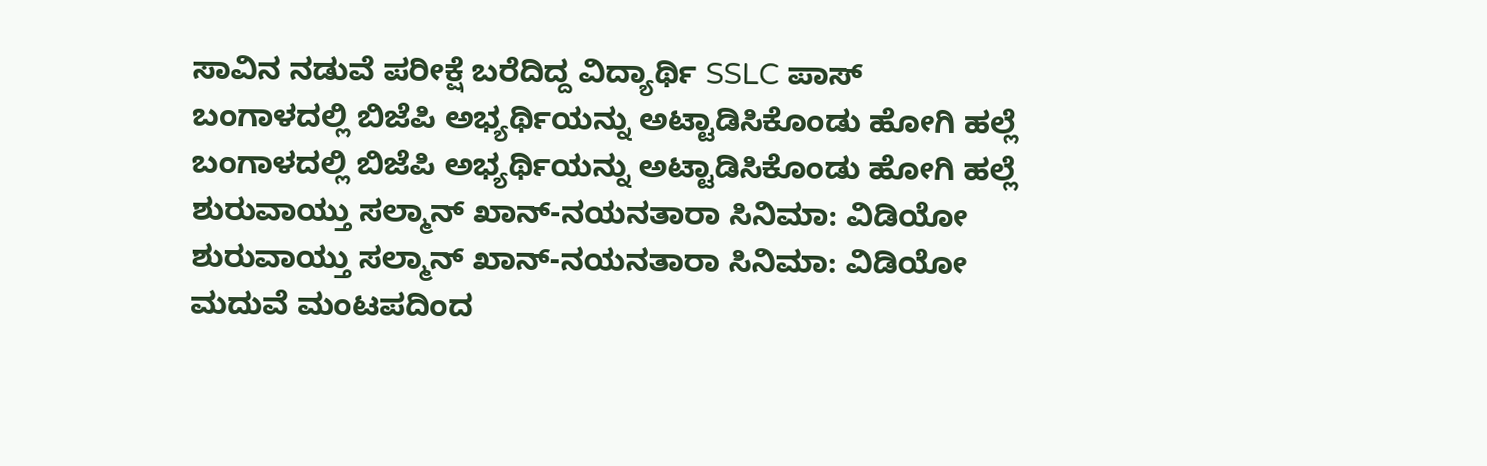ಸಾವಿನ ನಡುವೆ ಪರೀಕ್ಷೆ ಬರೆದಿದ್ದ ವಿದ್ಯಾರ್ಥಿ SSLC ಪಾಸ್
ಬಂಗಾಳದಲ್ಲಿ ಬಿಜೆಪಿ ಅಭ್ಯರ್ಥಿಯನ್ನು ಅಟ್ಟಾಡಿಸಿಕೊಂಡು ಹೋಗಿ ಹಲ್ಲೆ
ಬಂಗಾಳದಲ್ಲಿ ಬಿಜೆಪಿ ಅಭ್ಯರ್ಥಿಯನ್ನು ಅಟ್ಟಾಡಿಸಿಕೊಂಡು ಹೋಗಿ ಹಲ್ಲೆ
ಶುರುವಾಯ್ತು ಸಲ್ಮಾನ್ ಖಾನ್-ನಯನತಾರಾ ಸಿನಿಮಾ: ವಿಡಿಯೋ
ಶುರುವಾಯ್ತು ಸಲ್ಮಾನ್ ಖಾನ್-ನಯನತಾರಾ ಸಿನಿಮಾ: ವಿಡಿಯೋ
ಮದುವೆ ಮಂಟಪದಿಂದ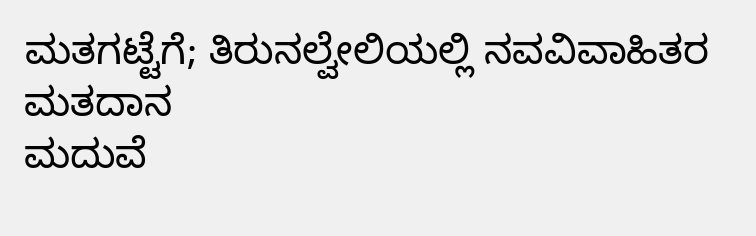ಮತಗಟ್ಟೆಗೆ; ತಿರುನಲ್ವೇಲಿಯಲ್ಲಿ ನವವಿವಾಹಿತರ ಮತದಾನ
ಮದುವೆ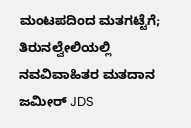ಮಂಟಪದಿಂದ ಮತಗಟ್ಟೆಗೆ; ತಿರುನಲ್ವೇಲಿಯಲ್ಲಿ ನವವಿವಾಹಿತರ ಮತದಾನ
ಜಮೀರ್ JDS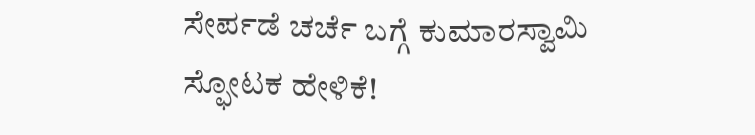ಸೇರ್ಪಡೆ ಚರ್ಚೆ ಬಗ್ಗೆ ಕುಮಾರಸ್ವಾಮಿ ಸ್ಫೋಟಕ ಹೇಳಿಕೆ!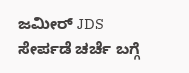ಜಮೀರ್ JDS ಸೇರ್ಪಡೆ ಚರ್ಚೆ ಬಗ್ಗೆ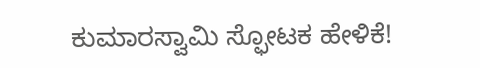ಕುಮಾರಸ್ವಾಮಿ ಸ್ಫೋಟಕ ಹೇಳಿಕೆ!